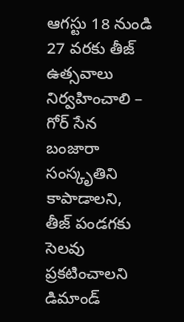ఆగస్టు 18 నుండి 27 వరకు తీజ్ ఉత్సవాలు నిర్వహించాలి – గోర్ సేన బంజారా సంస్కృతిని కాపాడాలని, తీజ్ పండగకు సెలవు ప్రకటించాలని డిమాండ్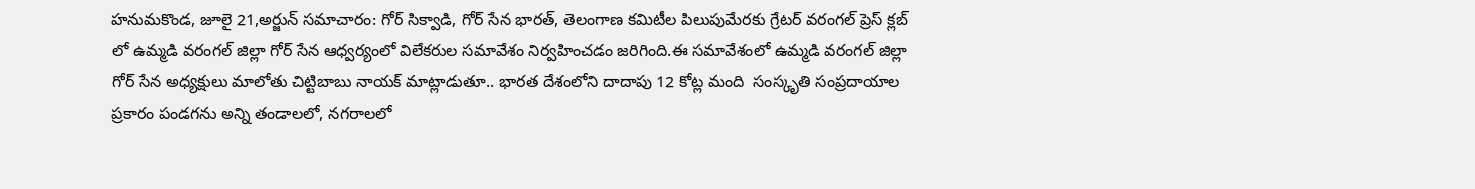హనుమకొండ, జూలై 21,అర్జున్ సమాచారం: గోర్ సిక్వాడి, గోర్ సేన భారత్, తెలంగాణ కమిటీల పిలుపుమేరకు గ్రేటర్ వరంగల్ ప్రెస్ క్లబ్ లో ఉమ్మడి వరంగల్ జిల్లా గోర్ సేన ఆధ్వర్యంలో విలేకరుల సమావేశం నిర్వహించడం జరిగింది.ఈ సమావేశంలో ఉమ్మడి వరంగల్ జిల్లా గోర్ సేన అధ్యక్షులు మాలోతు చిట్టిబాబు నాయక్ మాట్లాడుతూ.. భారత దేశంలోని దాదాపు 12 కోట్ల మంది  సంస్కృతి సంప్రదాయాల ప్రకారం పండగను అన్ని తండాలలో, నగరాలలో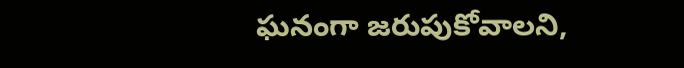ఘనంగా జరుపుకోవాలని,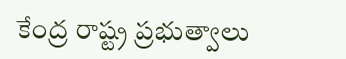కేంద్ర రాష్ట్ర ప్రభుత్వాలు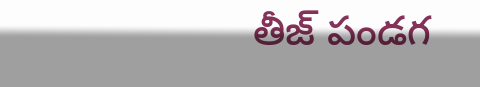తీజ్ పండగ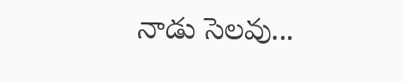నాడు సెలవు...